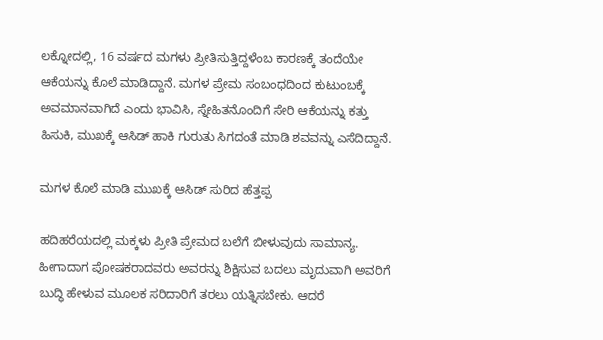ಲಕ್ನೋದಲ್ಲಿ, 16 ವರ್ಷದ ಮಗಳು ಪ್ರೀತಿಸುತ್ತಿದ್ದಳೆಂಬ ಕಾರಣಕ್ಕೆ ತಂದೆಯೇ ಆಕೆಯನ್ನು ಕೊಲೆ ಮಾಡಿದ್ದಾನೆ. ಮಗಳ ಪ್ರೇಮ ಸಂಬಂಧದಿಂದ ಕುಟುಂಬಕ್ಕೆ ಅವಮಾನವಾಗಿದೆ ಎಂದು ಭಾವಿಸಿ, ಸ್ನೇಹಿತನೊಂದಿಗೆ ಸೇರಿ ಆಕೆಯನ್ನು ಕತ್ತು ಹಿಸುಕಿ, ಮುಖಕ್ಕೆ ಆಸಿಡ್ ಹಾಕಿ ಗುರುತು ಸಿಗದಂತೆ ಮಾಡಿ ಶವವನ್ನು ಎಸೆದಿದ್ದಾನೆ.

ಮಗಳ ಕೊಲೆ ಮಾಡಿ ಮುಖಕ್ಕೆ ಆಸಿಡ್ ಸುರಿದ ಹೆತ್ತಪ್ಪ

ಹದಿಹರೆಯದಲ್ಲಿ ಮಕ್ಕಳು ಪ್ರೀತಿ ಪ್ರೇಮದ ಬಲೆಗೆ ಬೀಳುವುದು ಸಾಮಾನ್ಯ. ಹೀಗಾದಾಗ ಪೋಷಕರಾದವರು ಅವರನ್ನು ಶಿಕ್ಷಿಸುವ ಬದಲು ಮೃದುವಾಗಿ ಅವರಿಗೆ ಬುದ್ಧಿ ಹೇಳುವ ಮೂಲಕ ಸರಿದಾರಿಗೆ ತರಲು ಯತ್ನಿಸಬೇಕು. ಆದರೆ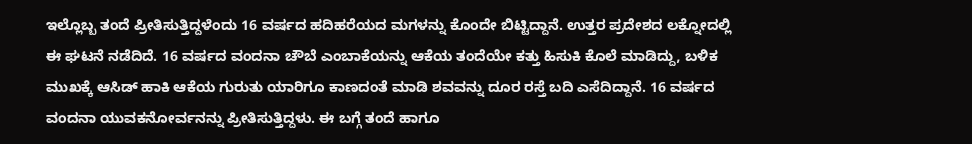ಇಲ್ಲೊಬ್ಬ ತಂದೆ ಪ್ರೀತಿಸುತ್ತಿದ್ದಳೆಂದು 16 ವರ್ಷದ ಹದಿಹರೆಯದ ಮಗಳನ್ನು ಕೊಂದೇ ಬಿಟ್ಟಿದ್ದಾನೆ. ಉತ್ತರ ಪ್ರದೇಶದ ಲಕ್ನೋದಲ್ಲಿ ಈ ಘಟನೆ ನಡೆದಿದೆ. 16 ವರ್ಷದ ವಂದನಾ ಚೌಬೆ ಎಂಬಾಕೆಯನ್ನು ಆಕೆಯ ತಂದೆಯೇ ಕತ್ತು ಹಿಸುಕಿ ಕೊಲೆ ಮಾಡಿದ್ದು, ಬಳಿಕ ಮುಖಕ್ಕೆ ಆಸಿಡ್‌ ಹಾಕಿ ಆಕೆಯ ಗುರುತು ಯಾರಿಗೂ ಕಾಣದಂತೆ ಮಾಡಿ ಶವವನ್ನು ದೂರ ರಸ್ತೆ ಬದಿ ಎಸೆದಿದ್ದಾನೆ. 16 ವರ್ಷದ ವಂದನಾ ಯುವಕನೋರ್ವನನ್ನು ಪ್ರೀತಿಸುತ್ತಿದ್ದಳು. ಈ ಬಗ್ಗೆ ತಂದೆ ಹಾಗೂ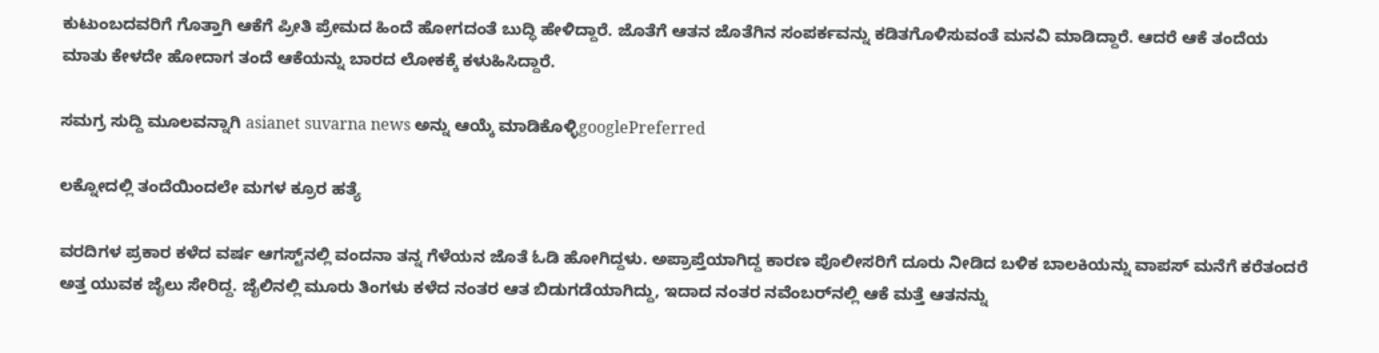ಕುಟುಂಬದವರಿಗೆ ಗೊತ್ತಾಗಿ ಆಕೆಗೆ ಪ್ರೀತಿ ಪ್ರೇಮದ ಹಿಂದೆ ಹೋಗದಂತೆ ಬುದ್ಧಿ ಹೇಳಿದ್ದಾರೆ. ಜೊತೆಗೆ ಆತನ ಜೊತೆಗಿನ ಸಂಪರ್ಕವನ್ನು ಕಡಿತಗೊಳಿಸುವಂತೆ ಮನವಿ ಮಾಡಿದ್ದಾರೆ. ಆದರೆ ಆಕೆ ತಂದೆಯ ಮಾತು ಕೇಳದೇ ಹೋದಾಗ ತಂದೆ ಆಕೆಯನ್ನು ಬಾರದ ಲೋಕಕ್ಕೆ ಕಳುಹಿಸಿದ್ದಾರೆ.

ಸಮಗ್ರ ಸುದ್ದಿ ಮೂಲವನ್ನಾಗಿ asianet suvarna news ಅನ್ನು ಆಯ್ಕೆ ಮಾಡಿಕೊಳ್ಳಿgooglePreferred

ಲಕ್ನೋದಲ್ಲಿ ತಂದೆಯಿಂದಲೇ ಮಗಳ ಕ್ರೂರ ಹತ್ಯೆ

ವರದಿಗಳ ಪ್ರಕಾರ ಕಳೆದ ವರ್ಷ ಆಗಸ್ಟ್‌ನಲ್ಲಿ ವಂದನಾ ತನ್ನ ಗೆಳೆಯನ ಜೊತೆ ಓಡಿ ಹೋಗಿದ್ದಳು. ಅಪ್ರಾಪ್ತೆಯಾಗಿದ್ದ ಕಾರಣ ಪೊಲೀಸರಿಗೆ ದೂರು ನೀಡಿದ ಬಳಿಕ ಬಾಲಕಿಯನ್ನು ವಾಪಸ್ ಮನೆಗೆ ಕರೆತಂದರೆ ಅತ್ತ ಯುವಕ ಜೈಲು ಸೇರಿದ್ದ. ಜೈಲಿನಲ್ಲಿ ಮೂರು ತಿಂಗಳು ಕಳೆದ ನಂತರ ಆತ ಬಿಡುಗಡೆಯಾಗಿದ್ದು, ಇದಾದ ನಂತರ ನವೆಂಬರ್‌ನಲ್ಲಿ ಆಕೆ ಮತ್ತೆ ಆತನನ್ನು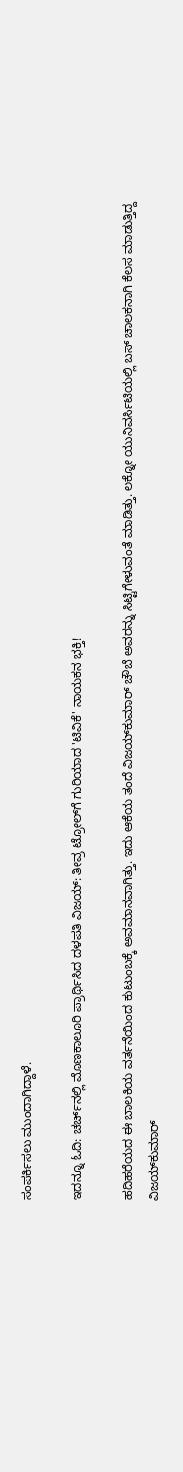ಸಂಪರ್ಕಿಸಲು ಮುಂದಾಗಿದ್ದಾಳೆ.

ಇದನ್ನೂ ಓದಿ: ಚರ್ಚ್‌ನಲ್ಲಿ ಮೊಣಕಾಲೂರಿ ಪ್ರಾರ್ಥಿಸಿದ ದಳಪತಿ ವಿಜಯ್: ತೀವ್ರ ಟ್ರೋಲ್‌ಗೆ ಗುರಿಯಾದ 'ಟಿವಿಕೆ' ನಾಯಕನ ಭಕ್ತಿ!

ಹದಿಹರೆಯದ ಈ ಬಾಲಕಿಯ ವರ್ತನೆಯಿಂದ ಕುಟುಂಬಕ್ಕೆ ಅವಮಾನವಾಗಿತ್ತು. ಇದು ಆಕೆಯ ತಂದೆ ವಿಜಯ್‌ಕುಮಾರ್ ಚೌಬೆ ಅವರನ್ನು ಸಿಟ್ಟಿಗೇಳುವಂತೆ ಮಾಡಿತ್ತು. ಲಕ್ನೋ ಯುನಿವರ್ಸಿಟಿಯಲ್ಲಿ ಬಸ್ ಚಾಲಕನಾಗಿ ಕೆಲಸ ಮಾಡುತ್ತಿದ್ದ ವಿಜಯ್‌ಕುಮಾರ್‌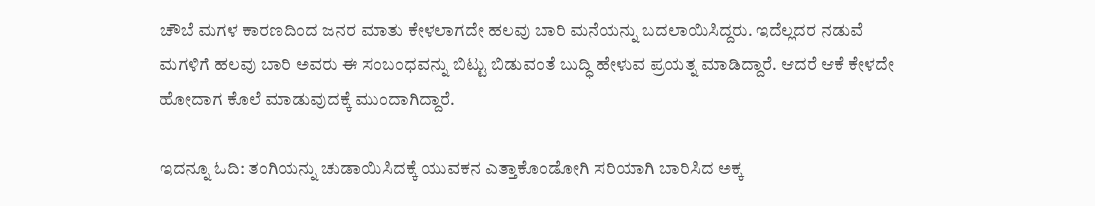ಚೌಬೆ ಮಗಳ ಕಾರಣದಿಂದ ಜನರ ಮಾತು ಕೇಳಲಾಗದೇ ಹಲವು ಬಾರಿ ಮನೆಯನ್ನು ಬದಲಾಯಿಸಿದ್ದರು. ಇದೆಲ್ಲದರ ನಡುವೆ ಮಗಳಿಗೆ ಹಲವು ಬಾರಿ ಅವರು ಈ ಸಂಬಂಧವನ್ನು ಬಿಟ್ಟು ಬಿಡುವಂತೆ ಬುದ್ಧಿ ಹೇಳುವ ಪ್ರಯತ್ನ ಮಾಡಿದ್ದಾರೆ. ಆದರೆ ಆಕೆ ಕೇಳದೇ ಹೋದಾಗ ಕೊಲೆ ಮಾಡುವುದಕ್ಕೆ ಮುಂದಾಗಿದ್ದಾರೆ.

ಇದನ್ನೂ ಓದಿ: ತಂಗಿಯನ್ನು ಚುಡಾಯಿಸಿದಕ್ಕೆ ಯುವಕನ ಎತ್ತಾಕೊಂಡೋಗಿ ಸರಿಯಾಗಿ ಬಾರಿಸಿದ ಅಕ್ಕ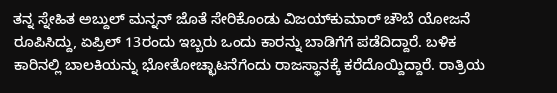ತನ್ನ ಸ್ನೇಹಿತ ಅಬ್ದುಲ್ ಮನ್ನನ್ ಜೊತೆ ಸೇರಿಕೊಂಡು ವಿಜಯ್‌ಕುಮಾರ್ ಚೌಬೆ ಯೋಜನೆ ರೂಪಿಸಿದ್ದು, ಏಪ್ರಿಲ್ 13ರಂದು ಇಬ್ಬರು ಒಂದು ಕಾರನ್ನು ಬಾಡಿಗೆಗೆ ಪಡೆದಿದ್ದಾರೆ. ಬಳಿಕ ಕಾರಿನಲ್ಲಿ ಬಾಲಕಿಯನ್ನು ಭೋತೋಚ್ಛಾಟನೆಗೆಂದು ರಾಜಸ್ಥಾನಕ್ಕೆ ಕರೆದೊಯ್ದಿದ್ದಾರೆ. ರಾತ್ರಿಯ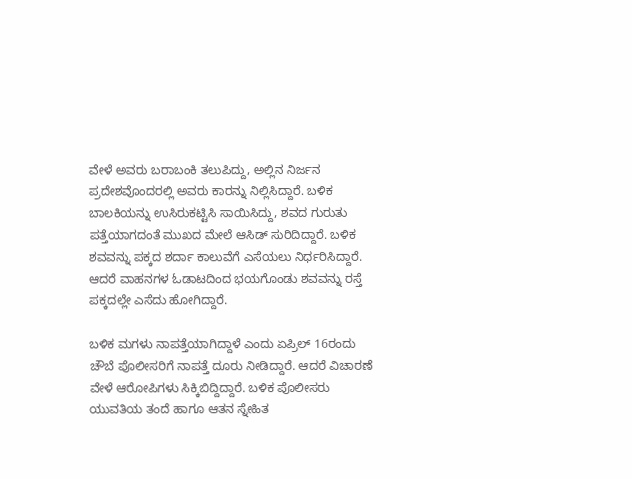ವೇಳೆ ಅವರು ಬರಾಬಂಕಿ ತಲುಪಿದ್ದು, ಅಲ್ಲಿನ ನಿರ್ಜನ ಪ್ರದೇಶವೊಂದರಲ್ಲಿ ಅವರು ಕಾರನ್ನು ನಿಲ್ಲಿಸಿದ್ದಾರೆ. ಬಳಿಕ ಬಾಲಕಿಯನ್ನು ಉಸಿರುಕಟ್ಟಿಸಿ ಸಾಯಿಸಿದ್ದು, ಶವದ ಗುರುತು ಪತ್ತೆಯಾಗದಂತೆ ಮುಖದ ಮೇಲೆ ಆಸಿಡ್ ಸುರಿದಿದ್ದಾರೆ. ಬಳಿಕ ಶವವನ್ನು ಪಕ್ಕದ ಶರ್ದಾ ಕಾಲುವೆಗೆ ಎಸೆಯಲು ನಿರ್ಧರಿಸಿದ್ದಾರೆ. ಆದರೆ ವಾಹನಗಳ ಓಡಾಟದಿಂದ ಭಯಗೊಂಡು ಶವವನ್ನು ರಸ್ತೆ ಪಕ್ಕದಲ್ಲೇ ಎಸೆದು ಹೋಗಿದ್ದಾರೆ.

ಬಳಿಕ ಮಗಳು ನಾಪತ್ತೆಯಾಗಿದ್ದಾಳೆ ಎಂದು ಏಪ್ರಿಲ್ 16ರಂದು ಚೌಬೆ ಪೊಲೀಸರಿಗೆ ನಾಪತ್ತೆ ದೂರು ನೀಡಿದ್ದಾರೆ. ಆದರೆ ವಿಚಾರಣೆ ವೇಳೆ ಆರೋಪಿಗಳು ಸಿಕ್ಕಿಬಿದ್ದಿದ್ದಾರೆ. ಬಳಿಕ ಪೊಲೀಸರು ಯುವತಿಯ ತಂದೆ ಹಾಗೂ ಆತನ ಸ್ನೇಹಿತ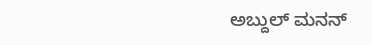ಅಬ್ದುಲ್‌ ಮನನ್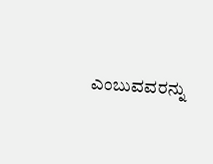ಎಂಬುವವರನ್ನು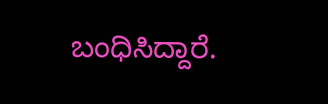ಬಂಧಿಸಿದ್ದಾರೆ.